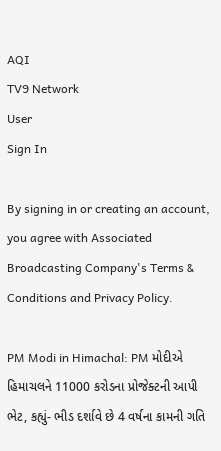AQI
TV9 Network
User
Sign In

By signing in or creating an account, you agree with Associated Broadcasting Company's Terms & Conditions and Privacy Policy.

PM Modi in Himachal: PM મોદીએ હિમાચલને 11000 કરોડના પ્રોજેક્ટની આપી ભેટ, કહ્યું- ભીડ દર્શાવે છે 4 વર્ષના કામની ગતિ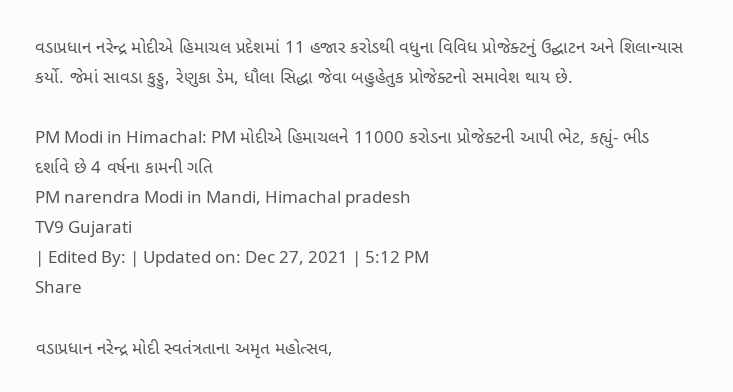વડાપ્રધાન નરેન્દ્ર મોદીએ હિમાચલ પ્રદેશમાં 11 હજાર કરોડથી વધુના વિવિધ પ્રોજેક્ટનું ઉદ્ઘાટન અને શિલાન્યાસ કર્યો. જેમાં સાવડા કુડ્ડુ, રેણુકા ડેમ, ધૌલા સિદ્ધા જેવા બહુહેતુક પ્રોજેક્ટનો સમાવેશ થાય છે.

PM Modi in Himachal: PM મોદીએ હિમાચલને 11000 કરોડના પ્રોજેક્ટની આપી ભેટ, કહ્યું- ભીડ દર્શાવે છે 4 વર્ષના કામની ગતિ
PM narendra Modi in Mandi, Himachal pradesh
TV9 Gujarati
| Edited By: | Updated on: Dec 27, 2021 | 5:12 PM
Share

વડાપ્રધાન નરેન્દ્ર મોદી સ્વતંત્રતાના અમૃત મહોત્સવ,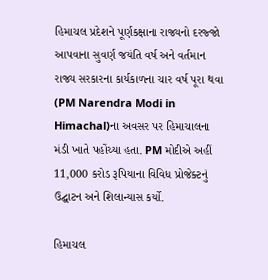હિમાચલ પ્રદેશને પૂર્ણકક્ષાના રાજ્યનો દરજ્જો આપવાના સુવર્ણ જયંતિ વર્ષ અને વર્તમાન રાજ્ય સરકારના કાર્યકાળના ચાર વર્ષ પૂરા થવા (PM Narendra Modi in Himachal)ના અવસર પર હિમાચાલના મંડી ખાતે પહોંચ્યા હતા. PM મોદીએ અહીં 11,000 કરોડ રૂપિયાના વિવિધ પ્રોજેક્ટનું ઉદ્ઘાટન અને શિલાન્યાસ કર્યો.

હિમાચલ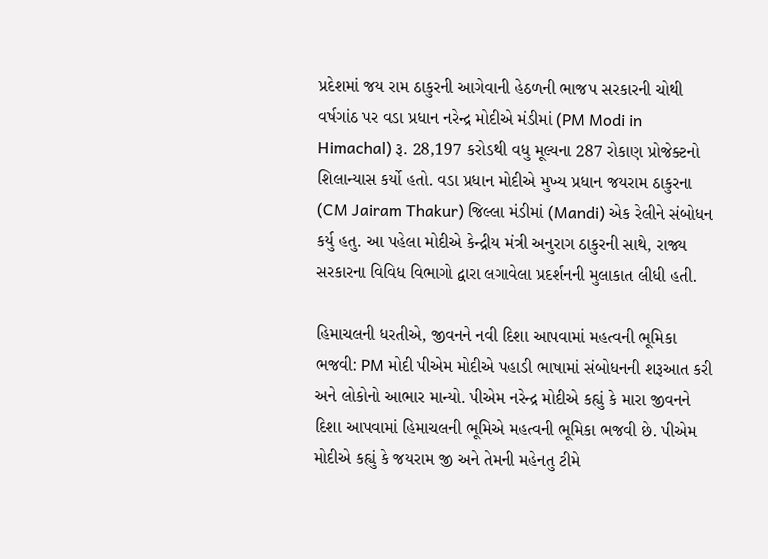પ્રદેશમાં જય રામ ઠાકુરની આગેવાની હેઠળની ભાજપ સરકારની ચોથી વર્ષગાંઠ પર વડા પ્રધાન નરેન્દ્ર મોદીએ મંડીમાં (PM Modi in Himachal) રૂ. 28,197 કરોડથી વધુ મૂલ્યના 287 રોકાણ પ્રોજેક્ટનો શિલાન્યાસ કર્યો હતો. વડા પ્રધાન મોદીએ મુખ્ય પ્રધાન જયરામ ઠાકુરના (CM Jairam Thakur) જિલ્લા મંડીમાં (Mandi) એક રેલીને સંબોધન કર્યુ હતુ. આ પહેલા મોદીએ કેન્દ્રીય મંત્રી અનુરાગ ઠાકુરની સાથે, રાજ્ય સરકારના વિવિધ વિભાગો દ્વારા લગાવેલા પ્રદર્શનની મુલાકાત લીધી હતી.

હિમાચલની ધરતીએ, જીવનને નવી દિશા આપવામાં મહત્વની ભૂમિકા ભજવી: PM મોદી પીએમ મોદીએ પહાડી ભાષામાં સંબોધનની શરૂઆત કરી અને લોકોનો આભાર માન્યો. પીએમ નરેન્દ્ર મોદીએ કહ્યું કે મારા જીવનને દિશા આપવામાં હિમાચલની ભૂમિએ મહત્વની ભૂમિકા ભજવી છે. પીએમ મોદીએ કહ્યું કે જયરામ જી અને તેમની મહેનતુ ટીમે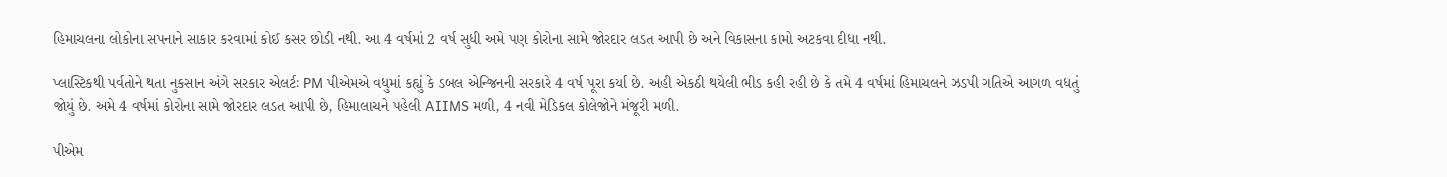હિમાચલના લોકોના સપનાને સાકાર કરવામાં કોઈ કસર છોડી નથી. આ 4 વર્ષમાં 2 વર્ષ સુધી અમે પણ કોરોના સામે જોરદાર લડત આપી છે અને વિકાસના કામો અટકવા દીધા નથી.

પ્લાસ્ટિકથી પર્વતોને થતા નુકસાન અંગે સરકાર એલર્ટઃ PM પીએમએ વધુમાં કહ્યું કે ડબલ એન્જિનની સરકારે 4 વર્ષ પૂરા કર્યા છે. અહી એકઠી થયેલી ભીડ કહી રહી છે કે તમે 4 વર્ષમાં હિમાચલને ઝડપી ગતિએ આગળ વધતું જોયું છે. અમે 4 વર્ષમાં કોરોના સામે જોરદાર લડત આપી છે, હિમાલાચને પહેલી AIIMS મળી, 4 નવી મેડિકલ કોલેજોને મંજૂરી મળી.

પીએમ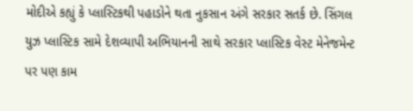મોદીએ કહ્યું કે પ્લાસ્ટિકથી પહાડોને થતા નુકસાન અંગે સરકાર સતર્ક છે. સિંગલ યુઝ પ્લાસ્ટિક સામે દેશવ્યાપી અભિયાનની સાથે સરકાર પ્લાસ્ટિક વેસ્ટ મેનેજમેન્ટ પર પણ કામ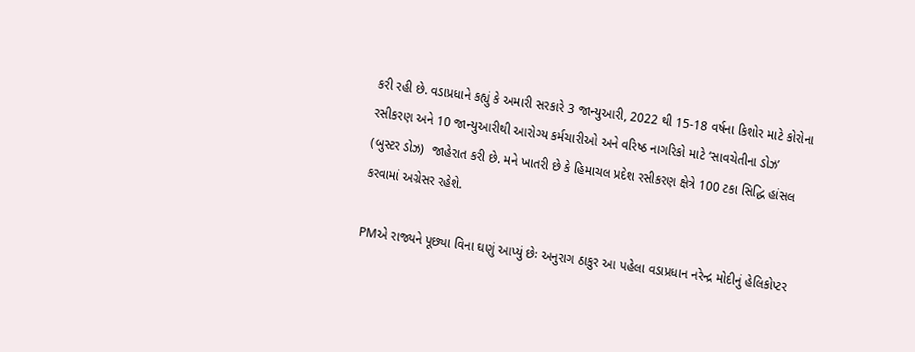કરી રહી છે. વડાપ્રધાને કહ્યું કે અમારી સરકારે 3 જાન્યુઆરી, 2022 થી 15-18 વર્ષના કિશોર માટે કોરોના રસીકરણ અને 10 જાન્યુઆરીથી આરોગ્ય કર્મચારીઓ અને વરિષ્ઠ નાગરિકો માટે ‘સાવચેતીના ડોઝ’ (બુસ્ટર ડોઝ)  જાહેરાત કરી છે. મને ખાતરી છે કે હિમાચલ પ્રદેશ રસીકરણ ક્ષેત્રે 100 ટકા સિદ્ધિ હાંસલ કરવામાં અગ્રેસર રહેશે.

PMએ રાજ્યને પૂછ્યા વિના ઘણું આપ્યું છેઃ અનુરાગ ઠાકુર આ પહેલા વડાપ્રધાન નરેન્દ્ર મોદીનું હેલિકોપ્ટર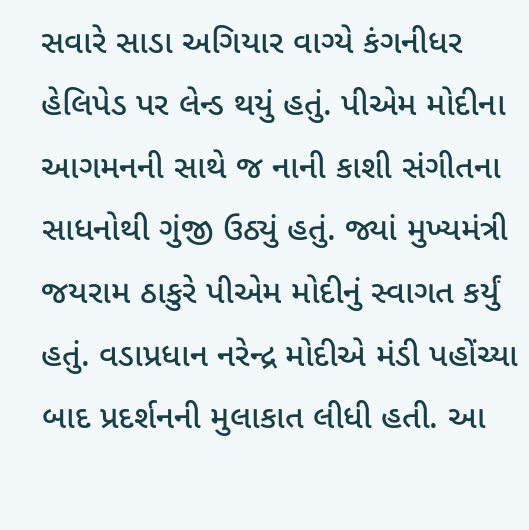સવારે સાડા અગિયાર વાગ્યે કંગનીધર હેલિપેડ પર લેન્ડ થયું હતું. પીએમ મોદીના આગમનની સાથે જ નાની કાશી સંગીતના સાધનોથી ગુંજી ઉઠ્યું હતું. જ્યાં મુખ્યમંત્રી જયરામ ઠાકુરે પીએમ મોદીનું સ્વાગત કર્યું હતું. વડાપ્રધાન નરેન્દ્ર મોદીએ મંડી પહોંચ્યા બાદ પ્રદર્શનની મુલાકાત લીધી હતી. આ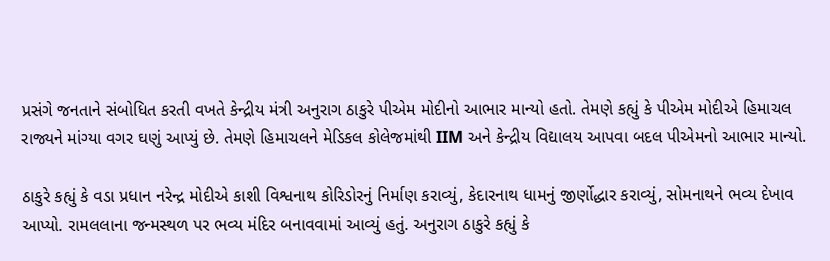પ્રસંગે જનતાને સંબોધિત કરતી વખતે કેન્દ્રીય મંત્રી અનુરાગ ઠાકુરે પીએમ મોદીનો આભાર માન્યો હતો. તેમણે કહ્યું કે પીએમ મોદીએ હિમાચલ રાજ્યને માંગ્યા વગર ઘણું આપ્યું છે. તેમણે હિમાચલને મેડિકલ કોલેજમાંથી IIM અને કેન્દ્રીય વિદ્યાલય આપવા બદલ પીએમનો આભાર માન્યો.

ઠાકુરે કહ્યું કે વડા પ્રધાન નરેન્દ્ર મોદીએ કાશી વિશ્વનાથ કોરિડોરનું નિર્માણ કરાવ્યું, કેદારનાથ ધામનું જીર્ણોદ્ધાર કરાવ્યું, સોમનાથને ભવ્ય દેખાવ આપ્યો. રામલલાના જન્મસ્થળ પર ભવ્ય મંદિર બનાવવામાં આવ્યું હતું. અનુરાગ ઠાકુરે કહ્યું કે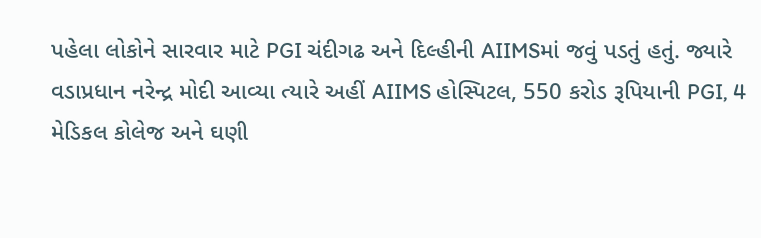પહેલા લોકોને સારવાર માટે PGI ચંદીગઢ અને દિલ્હીની AIIMSમાં જવું પડતું હતું. જ્યારે વડાપ્રધાન નરેન્દ્ર મોદી આવ્યા ત્યારે અહીં AIIMS હોસ્પિટલ, 550 કરોડ રૂપિયાની PGI, 4 મેડિકલ કોલેજ અને ઘણી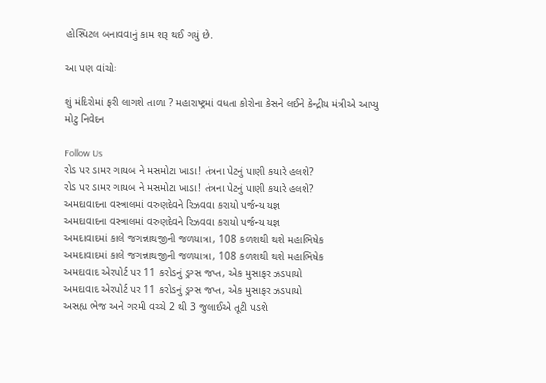હોસ્પિટલ બનાવવાનું કામ શરૂ થઈ ગયું છે.

આ પણ વાંચોઃ

શું મંદિરોમાં ફરી લાગશે તાળા ? મહારાષ્ટ્રમાં વધતા કોરોના કેસને લઈને કેન્દ્રીય મંત્રીએ આપ્યુ મોટુ નિવેદન

Follow Us
રોડ પર ડામર ગાયબ ને મસમોટા ખાડા! તંત્રના પેટનું પાણી કયારે હલશે?
રોડ પર ડામર ગાયબ ને મસમોટા ખાડા! તંત્રના પેટનું પાણી કયારે હલશે?
અમદાવાદના વસ્ત્રાલમાં વરુણદેવને રિઝવવા કરાયો પર્જન્ય યજ્ઞ
અમદાવાદના વસ્ત્રાલમાં વરુણદેવને રિઝવવા કરાયો પર્જન્ય યજ્ઞ
અમદાવાદમાં કાલે જગન્નાથજીની જળયાત્રા, 108 કળશથી થશે મહાભિષેક
અમદાવાદમાં કાલે જગન્નાથજીની જળયાત્રા, 108 કળશથી થશે મહાભિષેક
અમદાવાદ એરપોર્ટ પર 11 કરોડનું ડ્રગ્સ જપ્ત, એક મુસાફર ઝડપાયો
અમદાવાદ એરપોર્ટ પર 11 કરોડનું ડ્રગ્સ જપ્ત, એક મુસાફર ઝડપાયો
અસહ્ય ભેજ અને ગરમી વચ્ચે 2 થી 3 જુલાઈએ તૂટી પડશે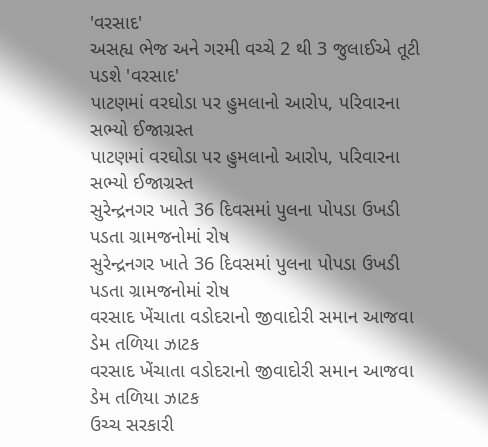'વરસાદ'
અસહ્ય ભેજ અને ગરમી વચ્ચે 2 થી 3 જુલાઈએ તૂટી પડશે 'વરસાદ'
પાટણમાં વરઘોડા પર હુમલાનો આરોપ, પરિવારના સભ્યો ઈજાગ્રસ્ત
પાટણમાં વરઘોડા પર હુમલાનો આરોપ, પરિવારના સભ્યો ઈજાગ્રસ્ત
સુરેન્દ્રનગર ખાતે 36 દિવસમાં પુલના પોપડા ઉખડી પડતા ગ્રામજનોમાં રોષ
સુરેન્દ્રનગર ખાતે 36 દિવસમાં પુલના પોપડા ઉખડી પડતા ગ્રામજનોમાં રોષ
વરસાદ ખેંચાતા વડોદરાનો જીવાદોરી સમાન આજવા ડેમ તળિયા ઝાટક
વરસાદ ખેંચાતા વડોદરાનો જીવાદોરી સમાન આજવા ડેમ તળિયા ઝાટક
ઉચ્ચ સરકારી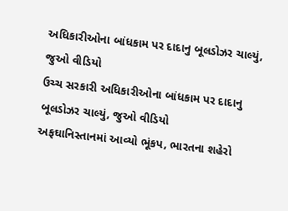અધિકારીઓના બાંધકામ પર દાદાનુ બૂલડોઝર ચાલ્યું, જુઓ વીડિયો
ઉચ્ચ સરકારી અધિકારીઓના બાંધકામ પર દાદાનુ બૂલડોઝર ચાલ્યું, જુઓ વીડિયો
અફઘાનિસ્તાનમાં આવ્યો ભૂંકપ, ભારતના શહેરો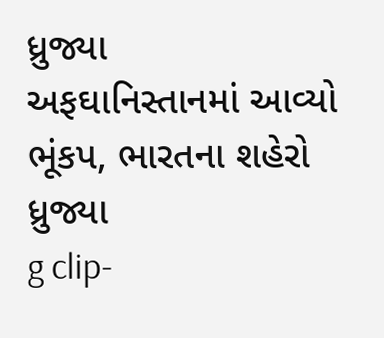ધ્રુજ્યા
અફઘાનિસ્તાનમાં આવ્યો ભૂંકપ, ભારતના શહેરો ધ્રુજ્યા
g clip-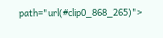path="url(#clip0_868_265)">